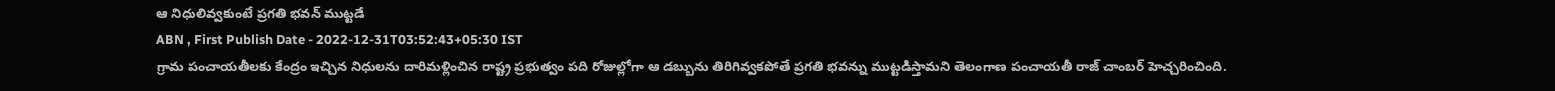ఆ నిధులివ్వకుంటే ప్రగతి భవన్ ముట్టడే
ABN , First Publish Date - 2022-12-31T03:52:43+05:30 IST
గ్రామ పంచాయతీలకు కేంద్రం ఇచ్చిన నిధులను దారిమళ్లించిన రాష్ట్ర ప్రభుత్వం పది రోజుల్లోగా ఆ డబ్బును తిరిగివ్వకపోతే ప్రగతి భవన్ను ముట్టడిస్తామని తెలంగాణ పంచాయతీ రాజ్ చాంబర్ హెచ్చరించింది.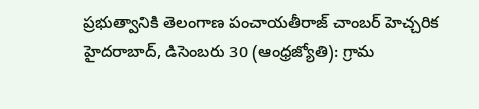ప్రభుత్వానికి తెలంగాణ పంచాయతీరాజ్ చాంబర్ హెచ్చరిక
హైదరాబాద్, డిసెంబరు 30 (ఆంధ్రజ్యోతి): గ్రామ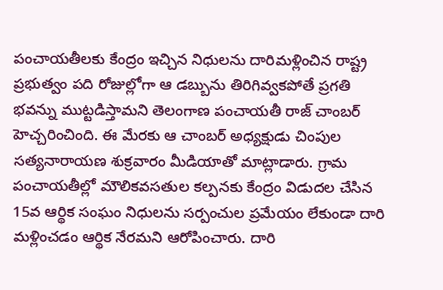పంచాయతీలకు కేంద్రం ఇచ్చిన నిధులను దారిమళ్లించిన రాష్ట్ర ప్రభుత్వం పది రోజుల్లోగా ఆ డబ్బును తిరిగివ్వకపోతే ప్రగతి భవన్ను ముట్టడిస్తామని తెలంగాణ పంచాయతీ రాజ్ చాంబర్ హెచ్చరించింది. ఈ మేరకు ఆ చాంబర్ అధ్యక్షుడు చింపుల సత్యనారాయణ శుక్రవారం మీడియాతో మాట్లాడారు. గ్రామ పంచాయతీల్లో మౌలికవసతుల కల్పనకు కేంద్రం విడుదల చేసిన 15వ ఆర్థిక సంఘం నిధులను సర్పంచుల ప్రమేయం లేకుండా దారి మళ్లించడం ఆర్థిక నేరమని ఆరోపించారు. దారి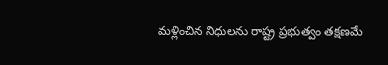మళ్లించిన నిధులను రాష్ట్ర ప్రభుత్వం తక్షణమే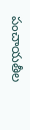పంచాయతీల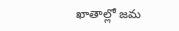ఖాతాల్లో జమ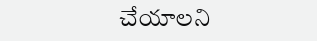చేయాలని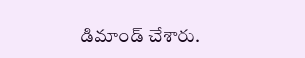డిమాండ్ చేశారు.